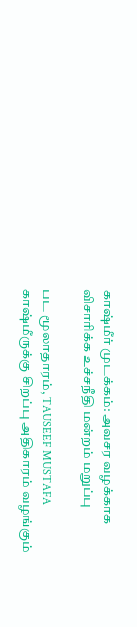காஷ்மீர் முடக்கம்: அவசர வழக்காக விசாரிக்க உச்சநீதி மன்றம் மறுப்பு

பட மூலாதாரம், TAUSEEF MUSTAFA
காஷ்மீருக்கு சிறப்பு அதிகாரம் வழங்கும்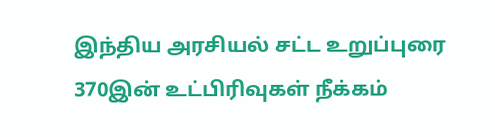இந்திய அரசியல் சட்ட உறுப்புரை 370இன் உட்பிரிவுகள் நீக்கம்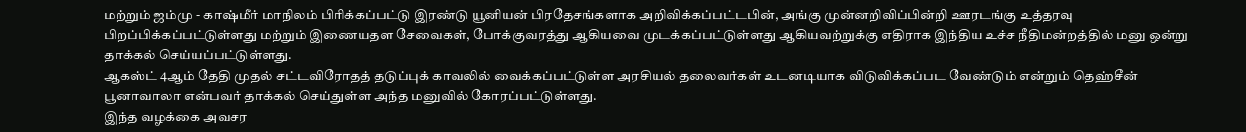மற்றும் ஜம்மு - காஷ்மீர் மாநிலம் பிரிக்கப்பட்டு இரண்டு யூனியன் பிரதேசங்களாக அறிவிக்கப்பட்டபின், அங்கு முன்னறிவிப்பின்றி ஊரடங்கு உத்தரவு பிறப்பிக்கப்பட்டுள்ளது மற்றும் இணையதள சேவைகள், போக்குவரத்து ஆகியவை முடக்கப்பட்டுள்ளது ஆகியவற்றுக்கு எதிராக இந்திய உச்ச நீதிமன்றத்தில் மனு ஒன்று தாக்கல் செய்யப்பட்டுள்ளது.
ஆகஸ்ட் 4ஆம் தேதி முதல் சட்டவிரோதத் தடுப்புக் காவலில் வைக்கப்பட்டுள்ள அரசியல் தலைவர்கள் உடனடியாக விடுவிக்கப்பட வேண்டும் என்றும் தெஹ்சீன் பூனாவாலா என்பவர் தாக்கல் செய்துள்ள அந்த மனுவில் கோரப்பட்டுள்ளது.
இந்த வழக்கை அவசர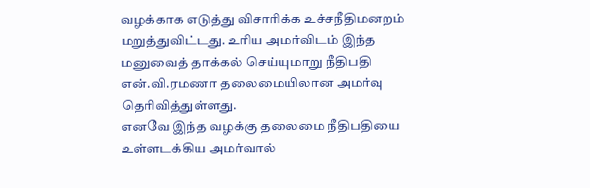வழக்காக எடுத்து விசாரிக்க உச்சநீதிமனறம் மறுத்துவிட்டது. உரிய அமர்விடம் இந்த மனுவைத் தாக்கல் செய்யுமாறு நீதிபதி என்.வி.ரமணா தலைமையிலான அமர்வு தெரிவித்துள்ளது.
எனவே இந்த வழக்கு தலைமை நீதிபதியை உள்ளடக்கிய அமர்வால்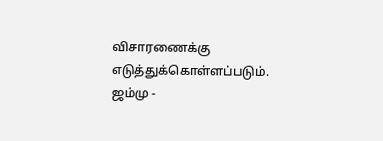விசாரணைக்கு எடுத்துக்கொள்ளப்படும்.
ஜம்மு -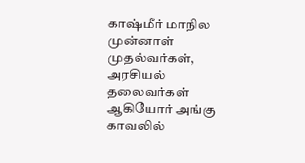காஷ்மீர் மாநில முன்னாள் முதல்வர்கள், அரசியல் தலைவர்கள் ஆகியோர் அங்கு காவலில்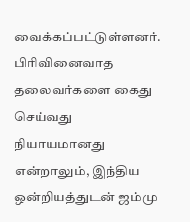வைக்கப்பட்டுள்ளனர்.
பிரிவினைவாத தலைவர்களை கைது செய்வது நியாயமானது என்றாலும், இந்திய ஒன்றியத்துடன் ஜம்மு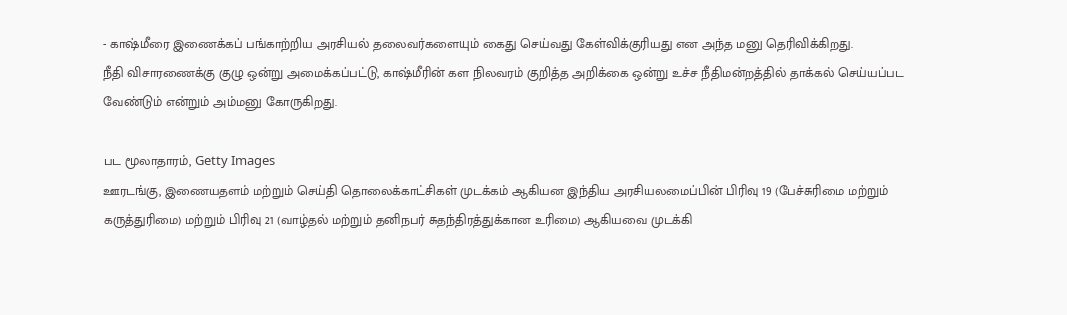- காஷ்மீரை இணைக்கப் பங்காற்றிய அரசியல் தலைவர்களையும் கைது செய்வது கேள்விக்குரியது என அந்த மனு தெரிவிக்கிறது.
நீதி விசாரணைக்கு குழு ஒன்று அமைக்கப்பட்டு, காஷ்மீரின் கள நிலவரம் குறித்த அறிக்கை ஒன்று உச்ச நீதிமன்றத்தில் தாக்கல் செய்யப்பட வேண்டும் என்றும் அம்மனு கோருகிறது.

பட மூலாதாரம், Getty Images
ஊரடங்கு, இணையதளம் மற்றும் செய்தி தொலைக்காட்சிகள் முடக்கம் ஆகியன இந்திய அரசியலமைப்பின் பிரிவு 19 (பேச்சுரிமை மற்றும் கருத்துரிமை) மற்றும் பிரிவு 21 (வாழ்தல் மற்றும் தனிநபர் சுதந்திரத்துக்கான உரிமை) ஆகியவை முடக்கி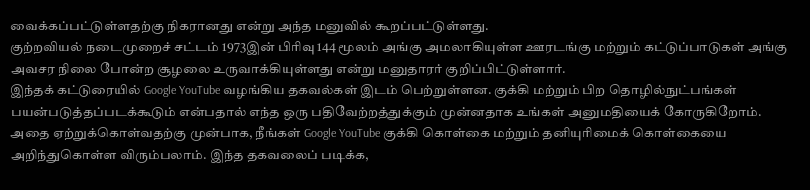வைக்கப்பட்டுள்ளதற்கு நிகரானது என்று அந்த மனுவில் கூறப்பட்டுள்ளது.
குற்றவியல் நடைமுறைச் சட்டம் 1973இன் பிரிவு 144 மூலம் அங்கு அமலாகியுள்ள ஊரடங்கு மற்றும் கட்டுப்பாடுகள் அங்கு அவசர நிலை போன்ற சூழலை உருவாக்கியுள்ளது என்று மனுதாரர் குறிப்பிட்டுள்ளார்.
இந்தக் கட்டுரையில் Google YouTube வழங்கிய தகவல்கள் இடம் பெற்றுள்ளன. குக்கி மற்றும் பிற தொழில்நுட்பங்கள் பயன்படுத்தப்படக்கூடும் என்பதால் எந்த ஒரு பதிவேற்றத்துக்கும் முன்னதாக உங்கள் அனுமதியைக் கோருகிறோம். அதை ஏற்றுக்கொள்வதற்கு முன்பாக, நீங்கள் Google YouTube குக்கி கொள்கை மற்றும் தனியுரிமைக் கொள்கையை அறிந்துகொள்ள விரும்பலாம். இந்த தகவலைப் படிக்க,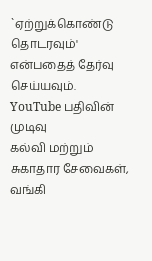`ஏற்றுக்கொண்டு தொடரவும்' என்பதைத் தேர்வு செய்யவும்.
YouTube பதிவின் முடிவு
கல்வி மற்றும் சுகாதார சேவைகள், வங்கி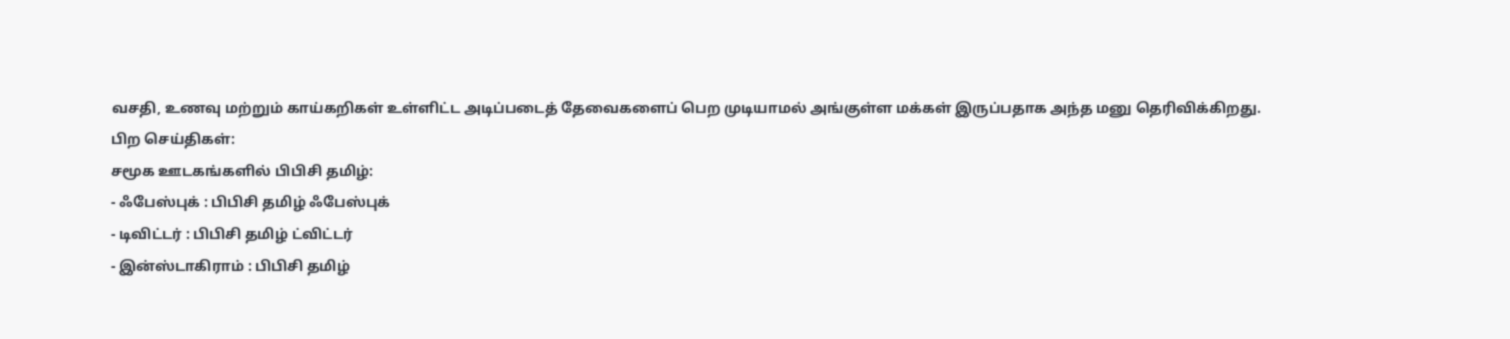வசதி, உணவு மற்றும் காய்கறிகள் உள்ளிட்ட அடிப்படைத் தேவைகளைப் பெற முடியாமல் அங்குள்ள மக்கள் இருப்பதாக அந்த மனு தெரிவிக்கிறது.
பிற செய்திகள்:
சமூக ஊடகங்களில் பிபிசி தமிழ்:
- ஃபேஸ்புக் : பிபிசி தமிழ் ஃபேஸ்புக்
- டிவிட்டர் : பிபிசி தமிழ் ட்விட்டர்
- இன்ஸ்டாகிராம் : பிபிசி தமிழ்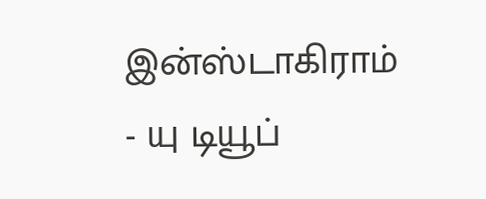இன்ஸ்டாகிராம்
- யு டியூப்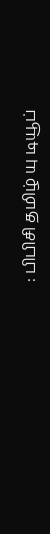: பிபிசி தமிழ் யு டியூப்